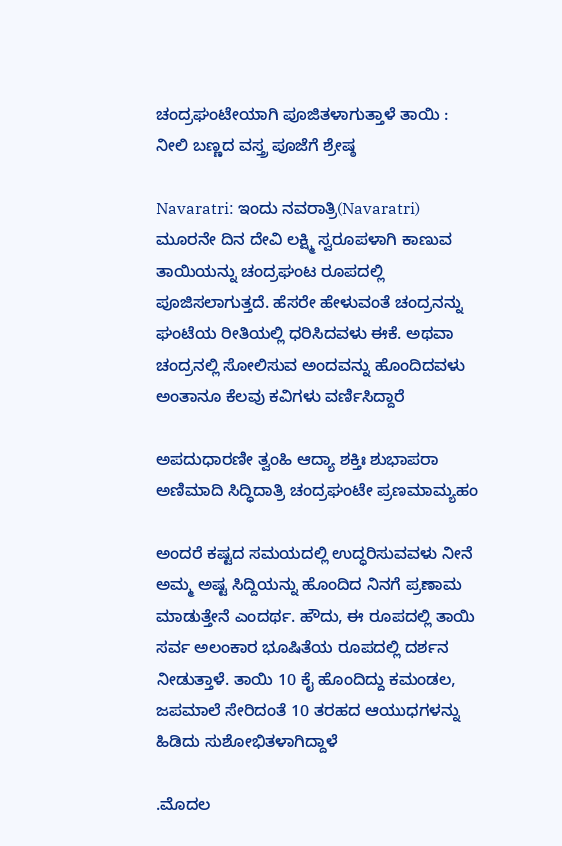ಚಂದ್ರಘಂಟೇಯಾಗಿ ಪೂಜಿತಳಾಗುತ್ತಾಳೆ ತಾಯಿ : ನೀಲಿ ಬಣ್ಣದ ವಸ್ತ್ರ ಪೂಜೆಗೆ ಶ್ರೇಷ್ಠ

Navaratri: ಇಂದು ನವರಾತ್ರಿ(Navaratri) ಮೂರನೇ ದಿನ ದೇವಿ ಲಕ್ಷ್ಮಿ ಸ್ವರೂಪಳಾಗಿ ಕಾಣುವ ತಾಯಿಯನ್ನು ಚಂದ್ರಘಂಟ ರೂಪದಲ್ಲಿ ಪೂಜಿಸಲಾಗುತ್ತದೆ. ಹೆಸರೇ ಹೇಳುವಂತೆ ಚಂದ್ರನನ್ನು ಘಂಟೆಯ ರೀತಿಯಲ್ಲಿ ಧರಿಸಿದವಳು ಈಕೆ. ಅಥವಾ ಚಂದ್ರನಲ್ಲಿ ಸೋಲಿಸುವ ಅಂದವನ್ನು ಹೊಂದಿದವಳು ಅಂತಾನೂ ಕೆಲವು ಕವಿಗಳು ವರ್ಣಿಸಿದ್ದಾರೆ

ಅಪದುಧಾರಣೀ ತ್ವಂಹಿ ಆದ್ಯಾ ಶಕ್ತಿಃ ಶುಭಾಪರಾ
ಅಣಿಮಾದಿ ಸಿದ್ಧಿದಾತ್ರಿ ಚಂದ್ರಘಂಟೇ ಪ್ರಣಮಾಮ್ಯಹಂ

ಅಂದರೆ ಕಷ್ಟದ ಸಮಯದಲ್ಲಿ ಉದ್ಧರಿಸುವವಳು ನೀನೆ ಅಮ್ಮ ಅಷ್ಟ ಸಿದ್ದಿಯನ್ನು ಹೊಂದಿದ ನಿನಗೆ ಪ್ರಣಾಮ ಮಾಡುತ್ತೇನೆ ಎಂದರ್ಥ. ಹೌದು, ಈ ರೂಪದಲ್ಲಿ ತಾಯಿ ಸರ್ವ ಅಲಂಕಾರ ಭೂಷಿತೆಯ ರೂಪದಲ್ಲಿ ದರ್ಶನ ನೀಡುತ್ತಾಳೆ. ತಾಯಿ 10 ಕೈ ಹೊಂದಿದ್ದು ಕಮಂಡಲ, ಜಪಮಾಲೆ ಸೇರಿದಂತೆ 10 ತರಹದ ಆಯುಧಗಳನ್ನು ಹಿಡಿದು ಸುಶೋಭಿತಳಾಗಿದ್ದಾಳೆ

.ಮೊದಲ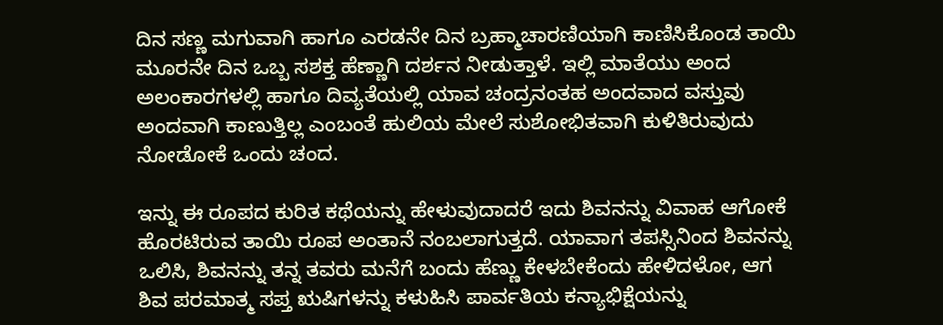ದಿನ ಸಣ್ಣ ಮಗುವಾಗಿ ಹಾಗೂ ಎರಡನೇ ದಿನ ಬ್ರಹ್ಮಾಚಾರಣಿಯಾಗಿ ಕಾಣಿಸಿಕೊಂಡ ತಾಯಿ ಮೂರನೇ ದಿನ ಒಬ್ಬ ಸಶಕ್ತ ಹೆಣ್ಣಾಗಿ ದರ್ಶನ ನೀಡುತ್ತಾಳೆ. ಇಲ್ಲಿ ಮಾತೆಯು ಅಂದ ಅಲಂಕಾರಗಳಲ್ಲಿ ಹಾಗೂ ದಿವ್ಯತೆಯಲ್ಲಿ ಯಾವ ಚಂದ್ರನಂತಹ ಅಂದವಾದ ವಸ್ತುವು ಅಂದವಾಗಿ ಕಾಣುತ್ತಿಲ್ಲ ಎಂಬಂತೆ ಹುಲಿಯ ಮೇಲೆ ಸುಶೋಭಿತವಾಗಿ ಕುಳಿತಿರುವುದು ನೋಡೋಕೆ ಒಂದು ಚಂದ.

ಇನ್ನು ಈ ರೂಪದ ಕುರಿತ ಕಥೆಯನ್ನು ಹೇಳುವುದಾದರೆ ಇದು ಶಿವನನ್ನು ವಿವಾಹ ಆಗೋಕೆ ಹೊರಟಿರುವ ತಾಯಿ ರೂಪ ಅಂತಾನೆ ನಂಬಲಾಗುತ್ತದೆ. ಯಾವಾಗ ತಪಸ್ಸಿನಿಂದ ಶಿವನನ್ನು ಒಲಿಸಿ, ಶಿವನನ್ನು ತನ್ನ ತವರು ಮನೆಗೆ ಬಂದು ಹೆಣ್ಣು ಕೇಳಬೇಕೆಂದು ಹೇಳಿದಳೋ, ಆಗ ಶಿವ ಪರಮಾತ್ಮ ಸಪ್ತ ಋಷಿಗಳನ್ನು ಕಳುಹಿಸಿ ಪಾರ್ವತಿಯ ಕನ್ಯಾಭಿಕ್ಷೆಯನ್ನು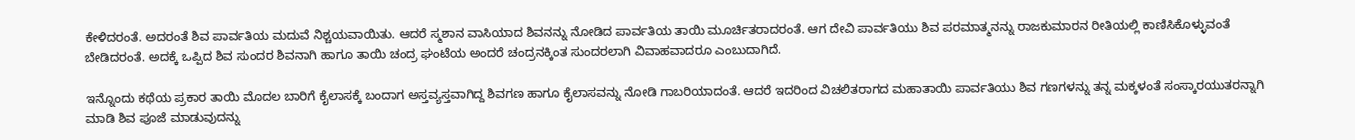ಕೇಳಿದರಂತೆ. ಅದರಂತೆ ಶಿವ ಪಾರ್ವತಿಯ ಮದುವೆ ನಿಶ್ಚಯವಾಯಿತು. ಆದರೆ ಸ್ಮಶಾನ ವಾಸಿಯಾದ ಶಿವನನ್ನು ನೋಡಿದ ಪಾರ್ವತಿಯ ತಾಯಿ ಮೂರ್ಚಿತರಾದರಂತೆ. ಆಗ ದೇವಿ ಪಾರ್ವತಿಯು ಶಿವ ಪರಮಾತ್ಮನನ್ನು ರಾಜಕುಮಾರನ ರೀತಿಯಲ್ಲಿ ಕಾಣಿಸಿಕೊಳ್ಳುವಂತೆ ಬೇಡಿದರಂತೆ. ಅದಕ್ಕೆ ಒಪ್ಪಿದ ಶಿವ ಸುಂದರ ಶಿವನಾಗಿ ಹಾಗೂ ತಾಯಿ ಚಂದ್ರ ಘಂಟೆಯ ಅಂದರೆ ಚಂದ್ರನಕ್ಕಿಂತ ಸುಂದರಲಾಗಿ ವಿವಾಹವಾದರೂ ಎಂಬುದಾಗಿದೆ.

ಇನ್ನೊಂದು ಕಥೆಯ ಪ್ರಕಾರ ತಾಯಿ ಮೊದಲ ಬಾರಿಗೆ ಕೈಲಾಸಕ್ಕೆ ಬಂದಾಗ ಅಸ್ತವ್ಯಸ್ತವಾಗಿದ್ದ ಶಿವಗಣ ಹಾಗೂ ಕೈಲಾಸವನ್ನು ನೋಡಿ ಗಾಬರಿಯಾದಂತೆ. ಆದರೆ ಇದರಿಂದ ವಿಚಲಿತರಾಗದ ಮಹಾತಾಯಿ ಪಾರ್ವತಿಯು ಶಿವ ಗಣಗಳನ್ನು ತನ್ನ ಮಕ್ಕಳಂತೆ ಸಂಸ್ಕಾರಯುತರನ್ನಾಗಿ ಮಾಡಿ ಶಿವ ಪೂಜೆ ಮಾಡುವುದನ್ನು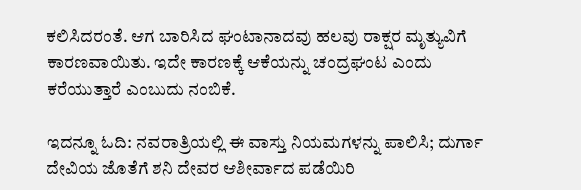ಕಲಿಸಿದರಂತೆ. ಆಗ ಬಾರಿಸಿದ ಘಂಟಾನಾದವು ಹಲವು ರಾಕ್ಷರ ಮೃತ್ಯುವಿಗೆ ಕಾರಣವಾಯಿತು. ಇದೇ ಕಾರಣಕ್ಕೆ ಆಕೆಯನ್ನು ಚಂದ್ರಘಂಟ ಎಂದು ಕರೆಯುತ್ತಾರೆ ಎಂಬುದು ನಂಬಿಕೆ.

ಇದನ್ನೂ ಓದಿ: ನವರಾತ್ರಿಯಲ್ಲಿ ಈ ವಾಸ್ತು ನಿಯಮಗಳನ್ನು ಪಾಲಿಸಿ; ದುರ್ಗಾ ದೇವಿಯ ಜೊತೆಗೆ ಶನಿ ದೇವರ ಆಶೀರ್ವಾದ ಪಡೆಯಿರಿ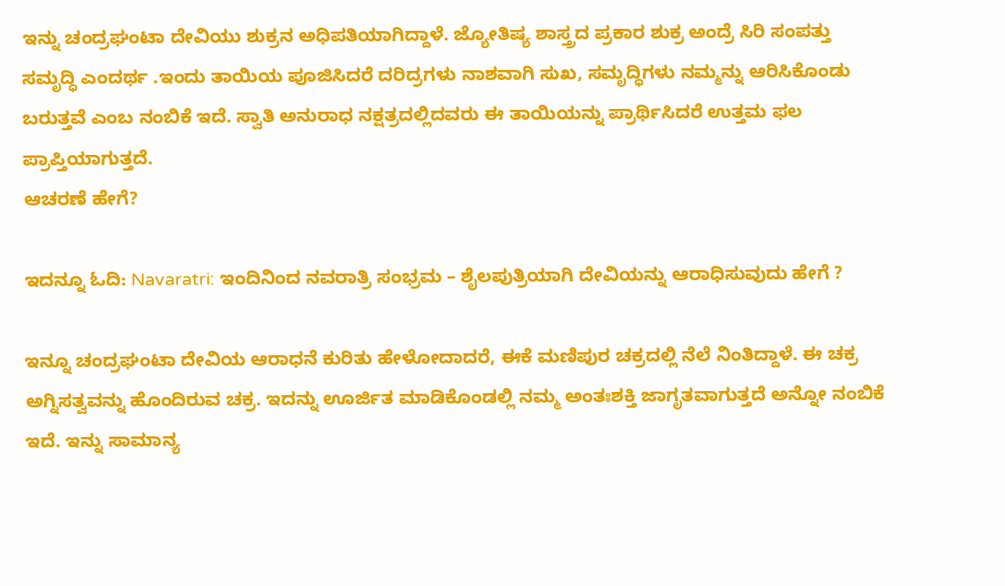ಇನ್ನು ಚಂದ್ರಘಂಟಾ ದೇವಿಯು ಶುಕ್ರನ ಅಧಿಪತಿಯಾಗಿದ್ದಾಳೆ. ಜ್ಯೋತಿಷ್ಯ ಶಾಸ್ತ್ರದ ಪ್ರಕಾರ ಶುಕ್ರ ಅಂದ್ರೆ ಸಿರಿ ಸಂಪತ್ತು ಸಮೃದ್ಧಿ ಎಂದರ್ಥ .ಇಂದು ತಾಯಿಯ ಪೂಜಿಸಿದರೆ ದರಿದ್ರಗಳು ನಾಶವಾಗಿ ಸುಖ, ಸಮೃದ್ಧಿಗಳು ನಮ್ಮನ್ನು ಆರಿಸಿಕೊಂಡು ಬರುತ್ತವೆ ಎಂಬ ನಂಬಿಕೆ ಇದೆ. ಸ್ವಾತಿ ಅನುರಾಧ ನಕ್ಷತ್ರದಲ್ಲಿದವರು ಈ ತಾಯಿಯನ್ನು ಪ್ರಾರ್ಥಿಸಿದರೆ ಉತ್ತಮ ಫಲ ಪ್ರಾಪ್ತಿಯಾಗುತ್ತದೆ.
ಆಚರಣೆ ಹೇಗೆ?

ಇದನ್ನೂ ಓದಿ: Navaratri: ಇಂದಿನಿಂದ ನವರಾತ್ರಿ ಸಂಭ್ರಮ – ಶೈಲಪುತ್ರಿಯಾಗಿ ದೇವಿಯನ್ನು ಆರಾಧಿಸುವುದು ಹೇಗೆ ?

ಇನ್ನೂ ಚಂದ್ರಘಂಟಾ ದೇವಿಯ ಆರಾಧನೆ ಕುರಿತು ಹೇಳೋದಾದರೆ, ಈಕೆ ಮಣಿಪುರ ಚಕ್ರದಲ್ಲಿ ನೆಲೆ ನಿಂತಿದ್ದಾಳೆ. ಈ ಚಕ್ರ ಅಗ್ನಿಸತ್ವವನ್ನು ಹೊಂದಿರುವ ಚಕ್ರ. ಇದನ್ನು ಊರ್ಜಿತ ಮಾಡಿಕೊಂಡಲ್ಲಿ ನಮ್ಮ ಅಂತಃಶಕ್ತಿ ಜಾಗೃತವಾಗುತ್ತದೆ ಅನ್ನೋ ನಂಬಿಕೆ ಇದೆ. ಇನ್ನು ಸಾಮಾನ್ಯ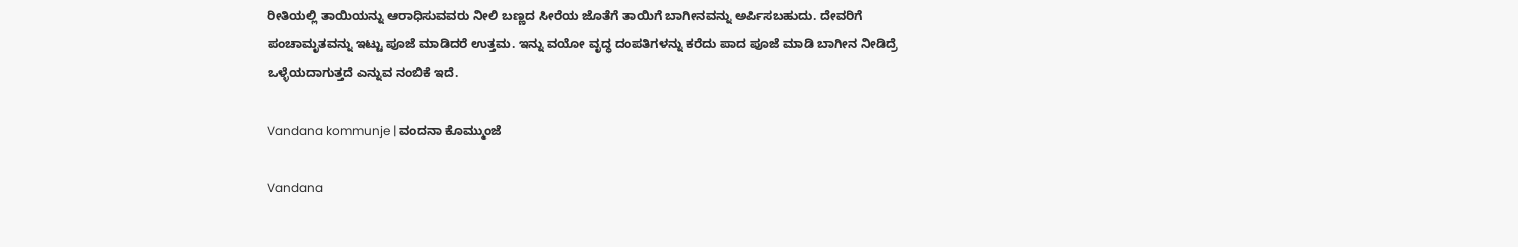ರೀತಿಯಲ್ಲಿ ತಾಯಿಯನ್ನು ಆರಾಧಿಸುವವರು ನೀಲಿ ಬಣ್ಣದ ಸೀರೆಯ ಜೊತೆಗೆ ತಾಯಿಗೆ ಬಾಗೀನವನ್ನು ಅರ್ಪಿಸಬಹುದು. ದೇವರಿಗೆ ಪಂಚಾಮೃತವನ್ನು ಇಟ್ಟು ಪೂಜೆ ಮಾಡಿದರೆ ಉತ್ತಮ. ಇನ್ನು ವಯೋ ವೃದ್ಧ ದಂಪತಿಗಳನ್ನು ಕರೆದು ಪಾದ ಪೂಜೆ ಮಾಡಿ ಬಾಗೀನ ನೀಡಿದ್ರೆ ಒಳ್ಳೆಯದಾಗುತ್ತದೆ ಎನ್ನುವ ನಂಬಿಕೆ ಇದೆ.

Vandana kommunje | ವಂದನಾ ಕೊಮ್ಮುಂಜೆ

Vandana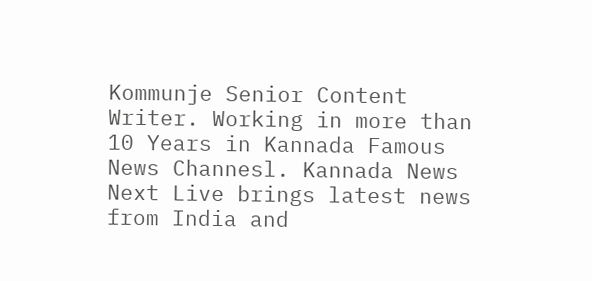Kommunje Senior Content Writer. Working in more than 10 Years in Kannada Famous News Channesl. Kannada News Next Live brings latest news from India and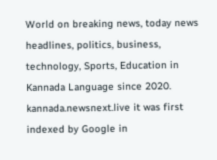World on breaking news, today news headlines, politics, business, technology, Sports, Education in Kannada Language since 2020. kannada.newsnext.live it was first indexed by Google in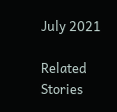July 2021

Related Stories